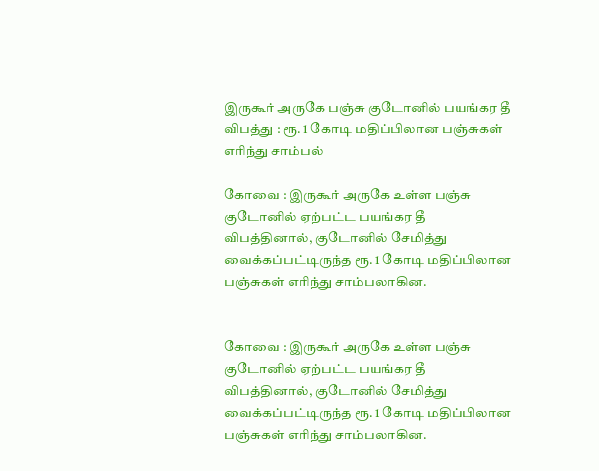இருகூர் அருகே பஞ்சு குடோனில் பயங்கர தீ விபத்து : ரூ. 1 கோடி மதிப்பிலான பஞ்சுகள் எரிந்து சாம்பல்

கோவை : இருகூர் அருகே உள்ள பஞ்சு குடோனில் ஏற்பட்ட பயங்கர தீ விபத்தினால், குடோனில் சேமித்து வைக்கப்பட்டிருந்த ரூ. 1 கோடி மதிப்பிலான பஞ்சுகள் எரிந்து சாம்பலாகின.


கோவை : இருகூர் அருகே உள்ள பஞ்சு குடோனில் ஏற்பட்ட பயங்கர தீ விபத்தினால், குடோனில் சேமித்து வைக்கப்பட்டிருந்த ரூ. 1 கோடி மதிப்பிலான பஞ்சுகள் எரிந்து சாம்பலாகின.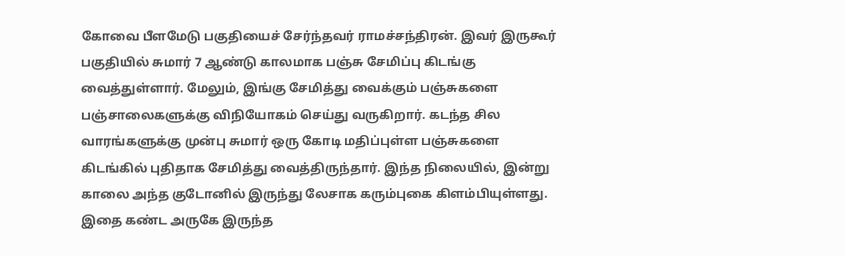கோவை பீளமேடு பகுதியைச் சேர்ந்தவர் ராமச்சந்திரன். இவர் இருகூர் பகுதியில் சுமார் 7 ஆண்டு காலமாக பஞ்சு சேமிப்பு கிடங்கு வைத்துள்ளார். மேலும், இங்கு சேமித்து வைக்கும் பஞ்சுகளை பஞ்சாலைகளுக்கு விநியோகம் செய்து வருகிறார். கடந்த சில வாரங்களுக்கு முன்பு சுமார் ஒரு கோடி மதிப்புள்ள பஞ்சுகளை கிடங்கில் புதிதாக சேமித்து வைத்திருந்தார். இந்த நிலையில், இன்று காலை அந்த குடோனில் இருந்து லேசாக கரும்புகை கிளம்பியுள்ளது. இதை கண்ட அருகே இருந்த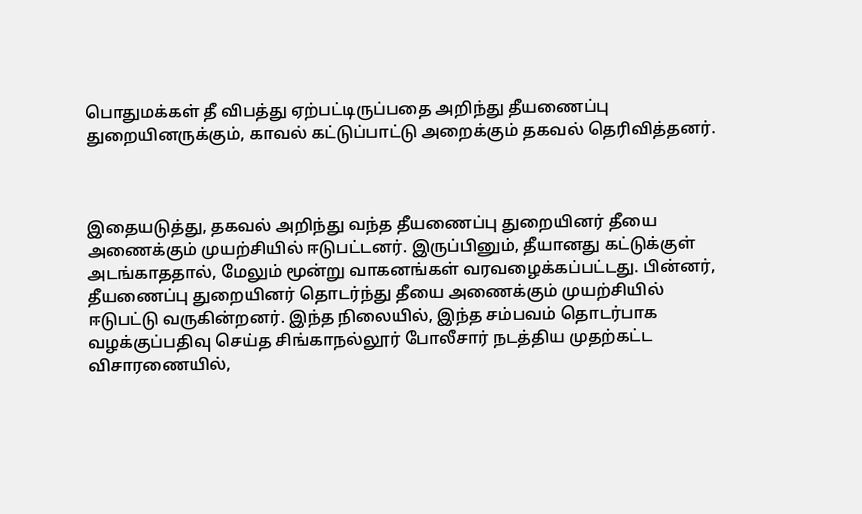பொதுமக்கள் தீ விபத்து ஏற்பட்டிருப்பதை அறிந்து தீயணைப்பு துறையினருக்கும், காவல் கட்டுப்பாட்டு அறைக்கும் தகவல் தெரிவித்தனர்.



இதையடுத்து, தகவல் அறிந்து வந்த தீயணைப்பு துறையினர் தீயை அணைக்கும் முயற்சியில் ஈடுபட்டனர். இருப்பினும், தீயானது கட்டுக்குள் அடங்காததால், மேலும் மூன்று வாகனங்கள் வரவழைக்கப்பட்டது. பின்னர், தீயணைப்பு துறையினர் தொடர்ந்து தீயை அணைக்கும் முயற்சியில் ஈடுபட்டு வருகின்றனர். இந்த நிலையில், இந்த சம்பவம் தொடர்பாக வழக்குப்பதிவு செய்த சிங்காநல்லூர் போலீசார் நடத்திய முதற்கட்ட விசாரணையில்,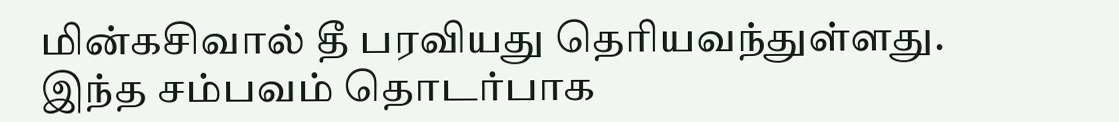மின்கசிவால் தீ பரவியது தெரியவந்துள்ளது. இந்த சம்பவம் தொடர்பாக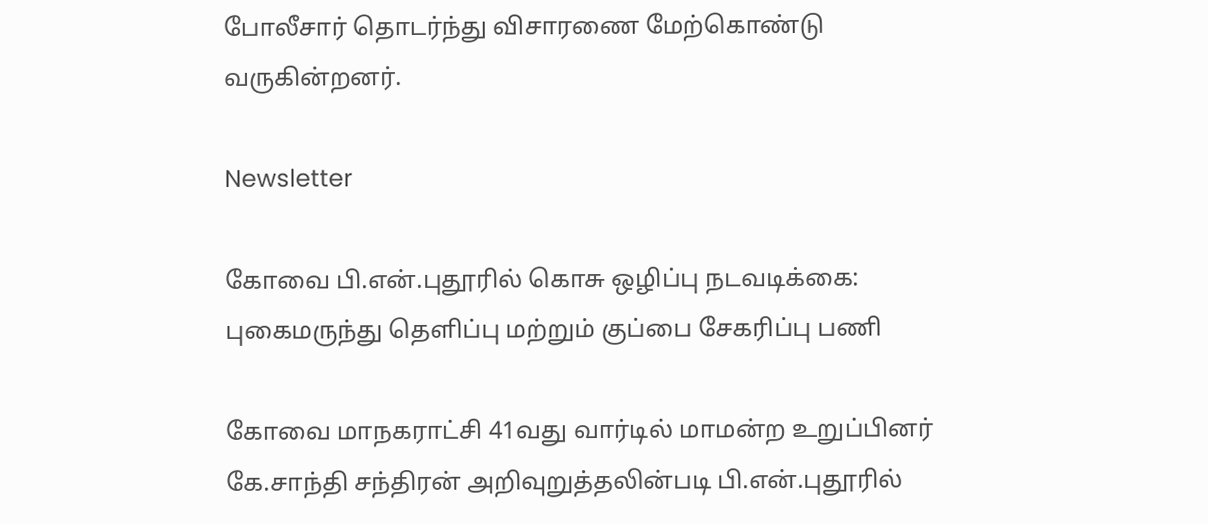போலீசார் தொடர்ந்து விசாரணை மேற்கொண்டு வருகின்றனர்.

Newsletter

கோவை பி.என்.புதூரில் கொசு ஒழிப்பு நடவடிக்கை: புகைமருந்து தெளிப்பு மற்றும் குப்பை சேகரிப்பு பணி

கோவை மாநகராட்சி 41வது வார்டில் மாமன்ற உறுப்பினர் கே.சாந்தி சந்திரன் அறிவுறுத்தலின்படி பி.என்.புதூரில்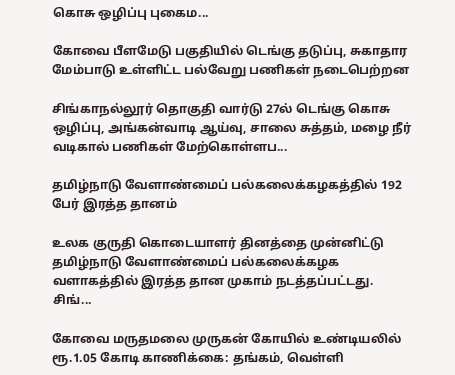கொசு ஒழிப்பு புகைம...

கோவை பீளமேடு பகுதியில் டெங்கு தடுப்பு, சுகாதார மேம்பாடு உள்ளிட்ட பல்வேறு பணிகள் நடைபெற்றன

சிங்காநல்லூர் தொகுதி வார்டு 27ல் டெங்கு கொசு ஒழிப்பு, அங்கன்வாடி ஆய்வு, சாலை சுத்தம், மழை நீர் வடிகால் பணிகள் மேற்கொள்ளப...

தமிழ்நாடு வேளாண்மைப் பல்கலைக்கழகத்தில் 192 பேர் இரத்த தானம்

உலக குருதி கொடையாளர் தினத்தை முன்னிட்டு தமிழ்நாடு வேளாண்மைப் பல்கலைக்கழக வளாகத்தில் இரத்த தான முகாம் நடத்தப்பட்டது. சிங்...

கோவை மருதமலை முருகன் கோயில் உண்டியலில் ரூ.1.05 கோடி காணிக்கை: தங்கம், வெள்ளி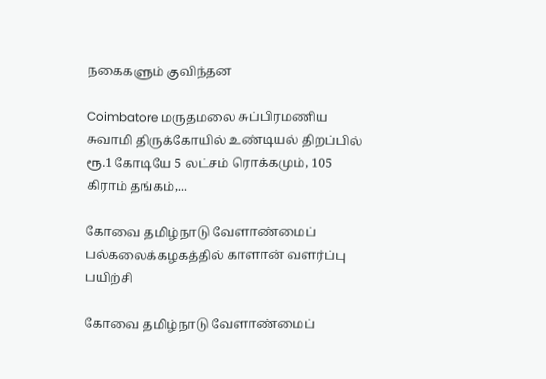நகைகளும் குவிந்தன

Coimbatore மருதமலை சுப்பிரமணிய சுவாமி திருக்கோயில் உண்டியல் திறப்பில் ரூ.1 கோடியே 5 லட்சம் ரொக்கமும், 105 கிராம் தங்கம்,...

கோவை தமிழ்நாடு வேளாண்மைப் பல்கலைக்கழகத்தில் காளான் வளர்ப்பு பயிற்சி

கோவை தமிழ்நாடு வேளாண்மைப்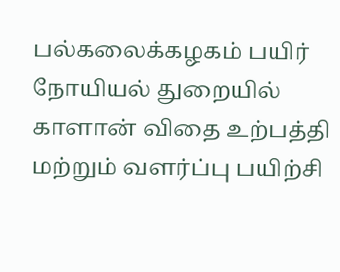பல்கலைக்கழகம் பயிர் நோயியல் துறையில் காளான் விதை உற்பத்தி மற்றும் வளர்ப்பு பயிற்சி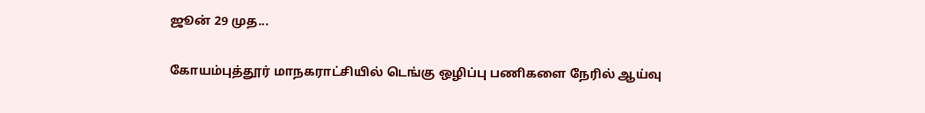ஜூன் 29 முத...

கோயம்புத்தூர் மாநகராட்சியில் டெங்கு ஒழிப்பு பணிகளை நேரில் ஆய்வு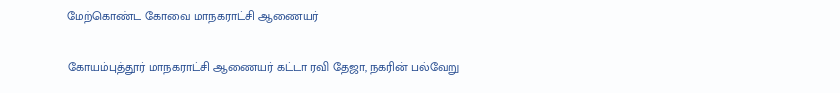மேற்கொண்ட கோவை மாநகராட்சி ஆணையர்

கோயம்புத்தூர் மாநகராட்சி ஆணையர் கட்டா ரவி தேஜா, நகரின் பல்வேறு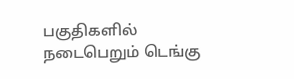பகுதிகளில் நடைபெறும் டெங்கு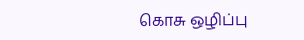கொசு ஒழிப்பு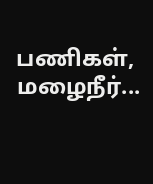பணிகள், மழைநீர்...